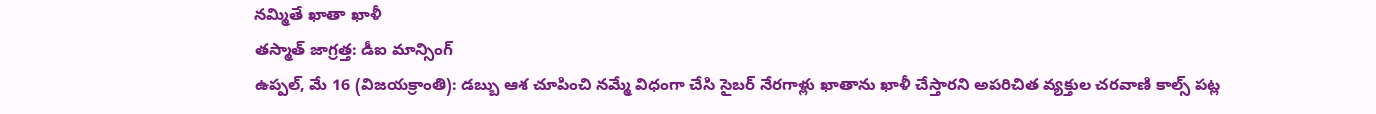నమ్మితే ఖాతా ఖాళీ
తస్మాత్ జాగ్రత్త: డీఐ మాన్సింగ్
ఉప్పల్, మే 16 (విజయక్రాంతి): డబ్బు ఆశ చూపించి నమ్మే విధంగా చేసి సైబర్ నేరగాళ్లు ఖాతాను ఖాళీ చేస్తారని అపరిచిత వ్యక్తుల చరవాణి కాల్స్ పట్ల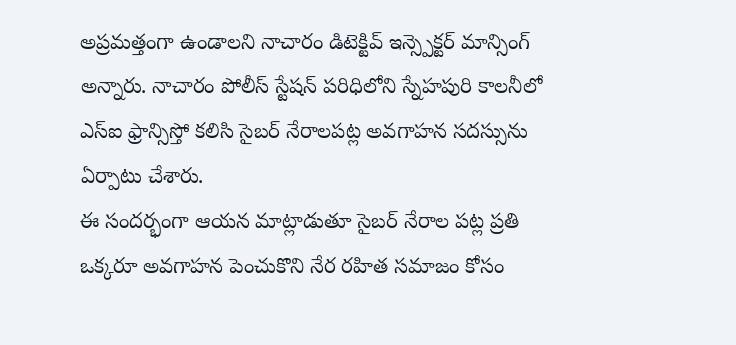అప్రమత్తంగా ఉండాలని నాచారం డిటెక్టివ్ ఇన్స్పెక్టర్ మాన్సింగ్ అన్నారు. నాచారం పోలీస్ స్టేషన్ పరిధిలోని స్నేహపురి కాలనీలో ఎస్ఐ ఫ్రాన్సిస్తో కలిసి సైబర్ నేరాలపట్ల అవగాహన సదస్సును ఏర్పాటు చేశారు.
ఈ సందర్భంగా ఆయన మాట్లాడుతూ సైబర్ నేరాల పట్ల ప్రతి ఒక్కరూ అవగాహన పెంచుకొని నేర రహిత సమాజం కోసం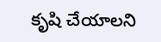కృషి చేయాలని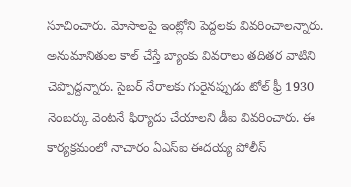సూచించారు. మోసాలపై ఇంట్లోని పెద్దలకు వివరించాలన్నారు. అనుమానితుల కాల్ చేస్తే బ్యాంకు వివరాలు తదితర వాటిని చెప్పొద్దన్నారు. సైబర్ నేరాలకు గురైనప్పుడు టోల్ ఫ్రీ 1930 నెంబర్కు వెంటనే ఫిర్యాదు చేయాలని డీఐ వివరించారు. ఈ కార్యక్రమంలో నాచారం ఏఎస్ఐ ఈదయ్య పోలీస్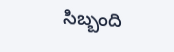సిబ్బంది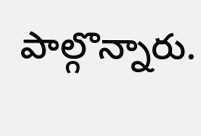పాల్గొన్నారు.